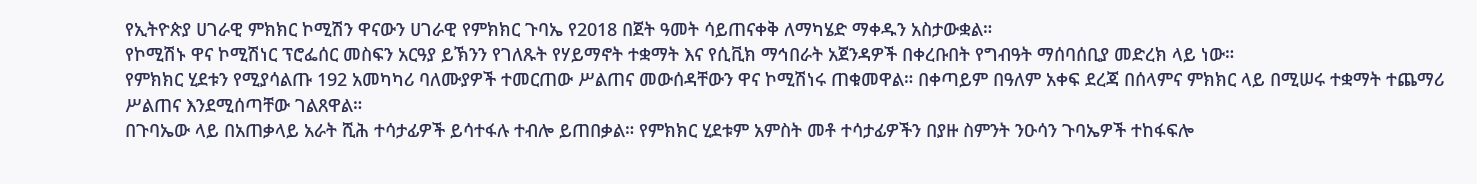የኢትዮጵያ ሀገራዊ ምክክር ኮሚሽን ዋናውን ሀገራዊ የምክክር ጉባኤ የ2018 በጀት ዓመት ሳይጠናቀቅ ለማካሄድ ማቀዱን አስታውቋል።
የኮሚሽኑ ዋና ኮሚሽነር ፕሮፌሰር መስፍን አርዓያ ይኽንን የገለጹት የሃይማኖት ተቋማት እና የሲቪክ ማኅበራት አጀንዳዎች በቀረቡበት የግብዓት ማሰባሰቢያ መድረክ ላይ ነው።
የምክክር ሂደቱን የሚያሳልጡ 192 አመካካሪ ባለሙያዎች ተመርጠው ሥልጠና መውሰዳቸውን ዋና ኮሚሽነሩ ጠቁመዋል። በቀጣይም በዓለም አቀፍ ደረጃ በሰላምና ምክክር ላይ በሚሠሩ ተቋማት ተጨማሪ ሥልጠና እንደሚሰጣቸው ገልጸዋል።
በጉባኤው ላይ በአጠቃላይ አራት ሺሕ ተሳታፊዎች ይሳተፋሉ ተብሎ ይጠበቃል። የምክክር ሂደቱም አምስት መቶ ተሳታፊዎችን በያዙ ስምንት ንዑሳን ጉባኤዎች ተከፋፍሎ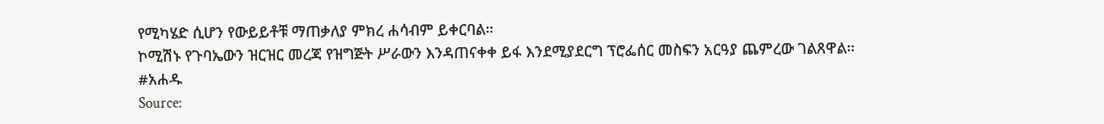የሚካሄድ ሲሆን የውይይቶቹ ማጠቃለያ ምክረ ሐሳብም ይቀርባል።
ኮሚሽኑ የጉባኤውን ዝርዝር መረጃ የዝግጅት ሥራውን እንዳጠናቀቀ ይፋ እንደሚያደርግ ፕሮፌሰር መስፍን አርዓያ ጨምረው ገልጸዋል።
#አሐዱ
Source: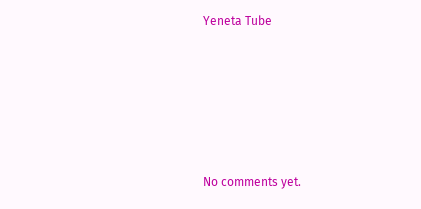Yeneta Tube









No comments yet.